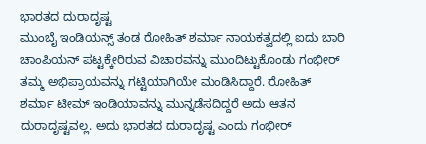ಭಾರತದ ದುರಾದೃಷ್ಟ
ಮುಂಬೈ ಇಂಡಿಯನ್ಸ್ ತಂಡ ರೋಹಿತ್ ಶರ್ಮಾ ನಾಯಕತ್ವದಲ್ಲಿ ಐದು ಬಾರಿ ಚಾಂಪಿಯನ್ ಪಟ್ಟಕ್ಕೇರಿರುವ ವಿಚಾರವನ್ನು ಮುಂದಿಟ್ಟುಕೊಂಡು ಗಂಭೀರ್ ತಮ್ಮ ಅಭಿಪ್ರಾಯವನ್ನು ಗಟ್ಟಿಯಾಗಿಯೇ ಮಂಡಿಸಿದ್ದಾರೆ. ರೋಹಿತ್ ಶರ್ಮಾ ಟೀಮ್ ಇಂಡಿಯಾವನ್ನು ಮುನ್ನಡೆಸದಿದ್ದರೆ ಅದು ಆತನ ದುರಾದೃಷ್ಟವಲ್ಲ. ಅದು ಭಾರತದ ದುರಾದೃಷ್ಟ ಎಂದು ಗಂಭೀರ್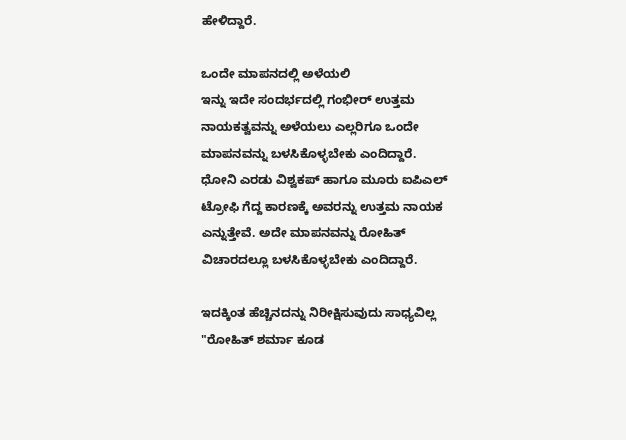ಹೇಳಿದ್ದಾರೆ.

ಒಂದೇ ಮಾಪನದಲ್ಲಿ ಅಳೆಯಲಿ
ಇನ್ನು ಇದೇ ಸಂದರ್ಭದಲ್ಲಿ ಗಂಭೀರ್ ಉತ್ತಮ ನಾಯಕತ್ವವನ್ನು ಅಳೆಯಲು ಎಲ್ಲರಿಗೂ ಒಂದೇ ಮಾಪನವನ್ನು ಬಳಸಿಕೊಳ್ಳಬೇಕು ಎಂದಿದ್ದಾರೆ. ಧೋನಿ ಎರಡು ವಿಶ್ವಕಪ್ ಹಾಗೂ ಮೂರು ಐಪಿಎಲ್ ಟ್ರೋಫಿ ಗೆದ್ದ ಕಾರಣಕ್ಕೆ ಅವರನ್ನು ಉತ್ತಮ ನಾಯಕ ಎನ್ನುತ್ತೇವೆ. ಅದೇ ಮಾಪನವನ್ನು ರೋಹಿತ್ ವಿಚಾರದಲ್ಲೂ ಬಳಸಿಕೊಳ್ಳಬೇಕು ಎಂದಿದ್ದಾರೆ.

ಇದಕ್ಕಿಂತ ಹೆಚ್ಚಿನದನ್ನು ನಿರೀಕ್ಷಿಸುವುದು ಸಾಧ್ಯವಿಲ್ಲ
"ರೋಹಿತ್ ಶರ್ಮಾ ಕೂಡ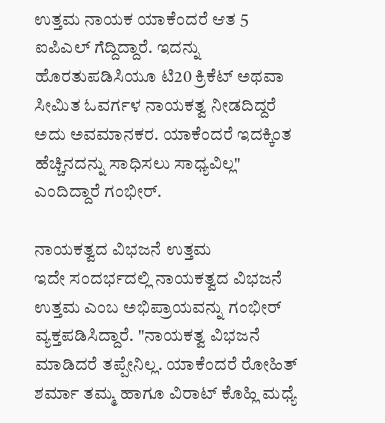ಉತ್ತಮ ನಾಯಕ ಯಾಕೆಂದರೆ ಆತ 5 ಐಪಿಎಲ್ ಗೆದ್ದಿದ್ದಾರೆ. ಇದನ್ನು ಹೊರತುಪಡಿಸಿಯೂ ಟಿ20 ಕ್ರಿಕೆಟ್ ಅಥವಾ ಸೀಮಿತ ಓವರ್ಗಳ ನಾಯಕತ್ವ ನೀಡದಿದ್ದರೆ ಅದು ಅವಮಾನಕರ. ಯಾಕೆಂದರೆ ಇದಕ್ಕಿಂತ ಹೆಚ್ಚಿನದನ್ನು ಸಾಧಿಸಲು ಸಾಧ್ಯವಿಲ್ಲ" ಎಂದಿದ್ದಾರೆ ಗಂಭೀರ್.

ನಾಯಕತ್ವದ ವಿಭಜನೆ ಉತ್ತಮ
ಇದೇ ಸಂದರ್ಭದಲ್ಲಿ ನಾಯಕತ್ವದ ವಿಭಜನೆ ಉತ್ತಮ ಎಂಬ ಅಭಿಪ್ರಾಯವನ್ನು ಗಂಭೀರ್ ವ್ಯಕ್ತಪಡಿಸಿದ್ದಾರೆ. "ನಾಯಕತ್ವ ವಿಭಜನೆ ಮಾಡಿದರೆ ತಪ್ಪೇನಿಲ್ಲ. ಯಾಕೆಂದರೆ ರೋಹಿತ್ ಶರ್ಮಾ ತಮ್ಮ ಹಾಗೂ ವಿರಾಟ್ ಕೊಹ್ಲಿ ಮಧ್ಯೆ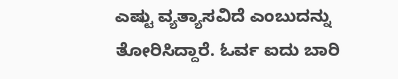ಎಷ್ಟು ವ್ಯತ್ಯಾಸವಿದೆ ಎಂಬುದನ್ನು ತೋರಿಸಿದ್ದಾರೆ. ಓರ್ವ ಐದು ಬಾರಿ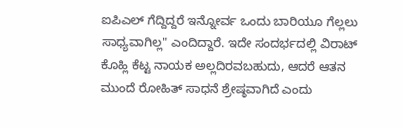ಐಪಿಎಲ್ ಗೆದ್ದಿದ್ದರೆ ಇನ್ನೋರ್ವ ಒಂದು ಬಾರಿಯೂ ಗೆಲ್ಲಲು ಸಾಧ್ಯವಾಗಿಲ್ಲ" ಎಂದಿದ್ದಾರೆ. ಇದೇ ಸಂದರ್ಭದಲ್ಲಿ ವಿರಾಟ್ ಕೊಹ್ಲಿ ಕೆಟ್ಟ ನಾಯಕ ಅಲ್ಲದಿರವಬಹುದು, ಆದರೆ ಆತನ ಮುಂದೆ ರೋಹಿತ್ ಸಾಧನೆ ಶ್ರೇಷ್ಠವಾಗಿದೆ ಎಂದು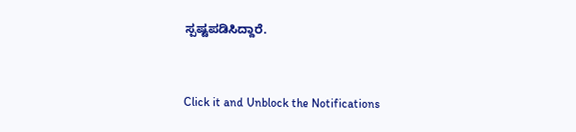ಸ್ಪಷ್ಟಪಡಿಸಿದ್ದಾರೆ.


Click it and Unblock the Notifications